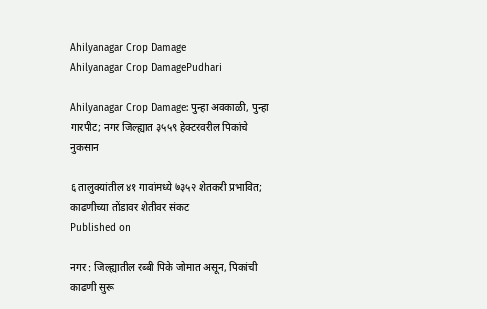Ahilyanagar Crop Damage
Ahilyanagar Crop DamagePudhari

Ahilyanagar Crop Damage: पुन्हा अवकाळी, पुन्हा गारपीट; नगर जिल्ह्यात ३५५९ हेक्टरवरील पिकांचे नुकसान

६ तालुक्यांतील ४१ गावांमध्ये ७३५२ शेतकरी प्रभावित; काढणीच्या तोंडावर शेतीवर संकट
Published on

नगर : जिल्ह्यातील रब्बी पिके जोमात असून, पिकांची काढणी सुरू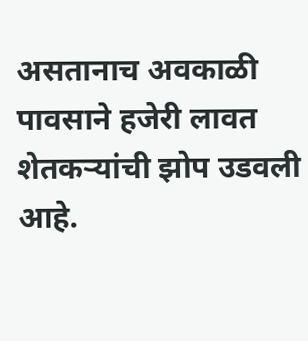असतानाच अवकाळी पावसाने हजेरी लावत शेतकऱ्यांची झोप उडवली आहे.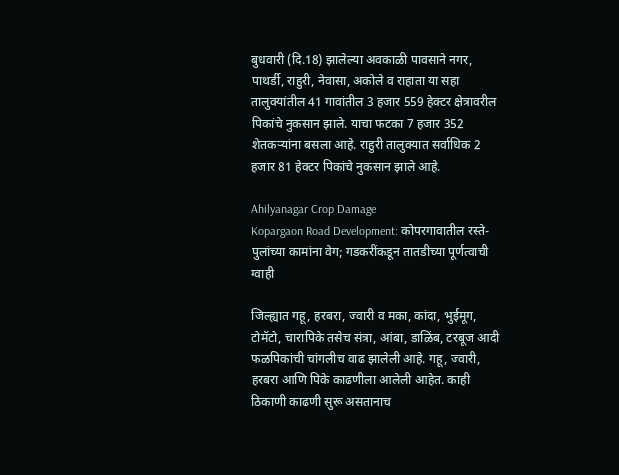बुधवारी (दि.18) झालेल्या अवकाळी पावसाने नगर, पाथर्डी, राहुरी, नेवासा, अकोले व राहाता या सहा तालुक्यांतील 41 गावांतील 3 हजार 559 हेक्टर क्षेत्रावरील पिकांचे नुकसान झाले. याचा फटका 7 हजार 352 शेतकऱ्यांना बसला आहे. राहुरी तालुक्यात सर्वाधिक 2 हजार 81 हेक्टर पिकांचे नुकसान झाले आहे.

Ahilyanagar Crop Damage
Kopargaon Road Development: कोपरगावातील रस्ते-पुलांच्या कामांना वेग; गडकरींकडून तातडीच्या पूर्णत्वाची ग्वाही

जिल्ह्यात गहू, हरबरा, ज्वारी व मका, कांदा, भुईमूग, टोमॅटो, चारापिके तसेच संत्रा, आंबा, डाळिंब, टरबूज आदी फळपिकांची चांगलीच वाढ झालेली आहे. गहू, ज्वारी, हरबरा आणि पिके काढणीला आलेली आहेत. काही ठिकाणी काढणी सुरू असतानाच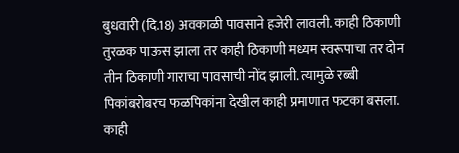बुधवारी (दि.18) अवकाळी पावसाने हजेरी लावली. काही ठिकाणी तुरळक पाऊस झाला तर काही ठिकाणी मध्यम स्वरूपाचा तर दोन तीन ठिकाणी गाराचा पावसाची नोंद झाली. त्यामुळे रब्बी पिकांबरोबरच फळपिकांना देखील काही प्रमाणात फटका बसला. काही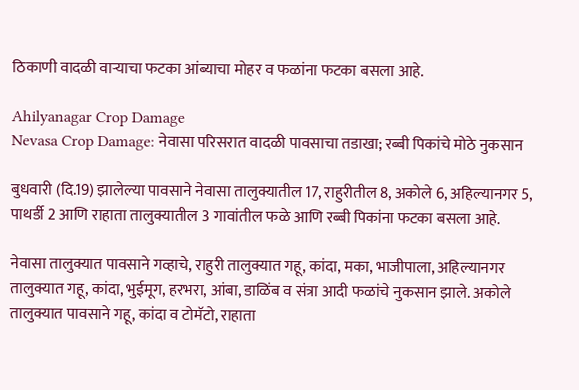ठिकाणी वादळी वाऱ्याचा फटका आंब्याचा मोहर व फळांना फटका बसला आहे.

Ahilyanagar Crop Damage
Nevasa Crop Damage: नेवासा परिसरात वादळी पावसाचा तडाखा; रब्बी पिकांचे मोठे नुकसान

बुधवारी (दि.19) झालेल्या पावसाने नेवासा तालुक्यातील 17, राहुरीतील 8, अकोले 6, अहिल्यानगर 5, पाथर्डी 2 आणि राहाता तालुक्यातील 3 गावांतील फळे आणि रब्बी पिकांना फटका बसला आहे.

नेवासा तालुक्यात पावसाने गव्हाचे, राहुरी तालुक्यात गहू, कांदा, मका, भाजीपाला, अहिल्यानगर तालुक्यात गहू, कांदा, भुईमूग, हरभरा, आंबा, डाळिंब व संत्रा आदी फळांचे नुकसान झाले. अकोले तालुक्यात पावसाने गहू, कांदा व टोमॅटो, राहाता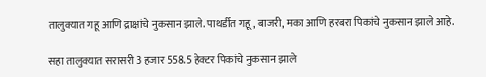तालुक्यात गहू आणि द्राक्षांचे नुकसान झाले. पाथर्डीत गहू, बाजरी, मका आणि हरबरा पिकांचे नुकसान झाले आहे.

सहा तालुक्यात सरासरी 3 हजार 558.5 हेक्टर पिकांचे नुकसान झाले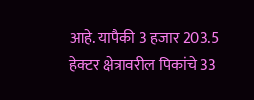आहे. यापैकी 3 हजार 203.5 हेक्टर क्षेत्रावरील पिकांचे 33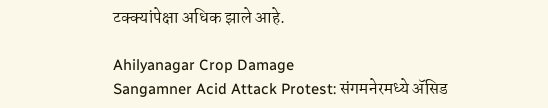टक्क्यांपेक्षा अधिक झाले आहे.

Ahilyanagar Crop Damage
Sangamner Acid Attack Protest: संगमनेरमध्ये ॲसिड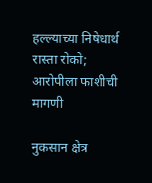हल्ल्याच्या निषेधार्थ रास्ता रोको; आरोपीला फाशीची मागणी

नुकसान क्षेत्र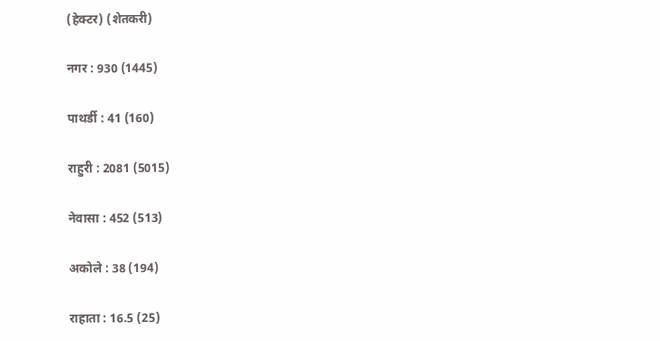(हेक्टर) (शेतकरी)

नगर : 930 (1445)

पाथर्डी : 41 (160)

राहुरी : 2081 (5015)

नेवासा : 452 (513)

अकोले : 38 (194)

राहाता : 16.5 (25)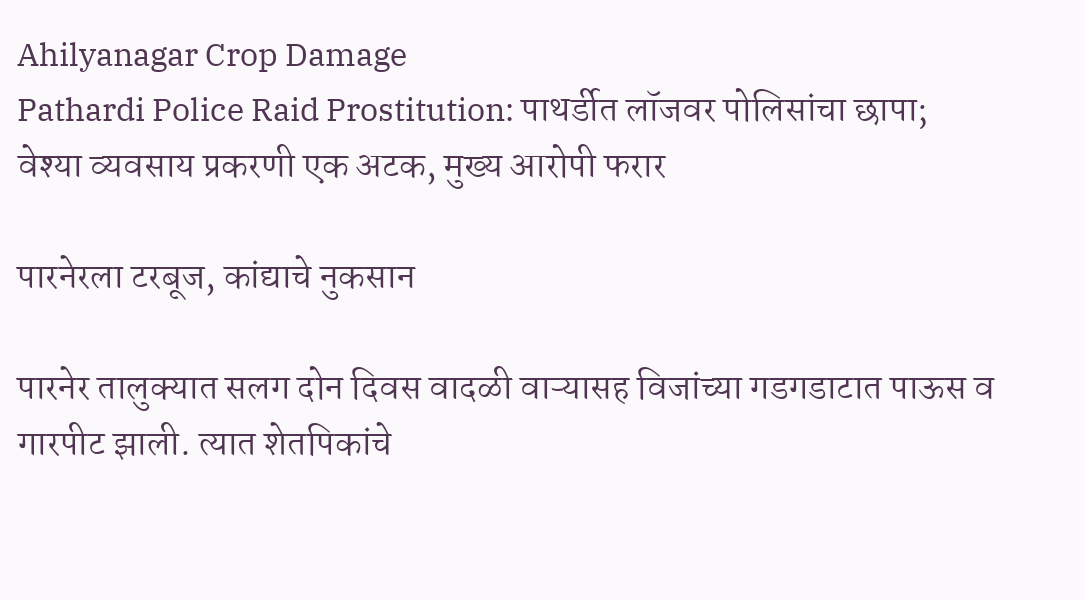Ahilyanagar Crop Damage
Pathardi Police Raid Prostitution: पाथर्डीत लॉजवर पोलिसांचा छापा; वेश्या व्यवसाय प्रकरणी एक अटक, मुख्य आरोपी फरार

पारनेरला टरबूज, कांद्याचे नुकसान

पारनेर तालुक्यात सलग दोन दिवस वादळी वाऱ्यासह विजांच्या गडगडाटात पाऊस व गारपीट झाली. त्यात शेतपिकांचे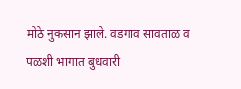मोठे नुकसान झाले. वडगाव सावताळ व पळशी भागात बुधवारी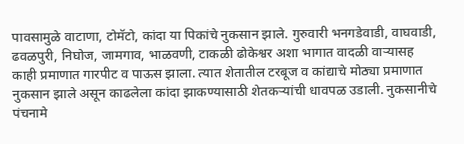पावसामुळे वाटाणा, टोमॅटो, कांदा या पिकांचे नुकसान झाले. गुरुवारी भनगडेवाडी, वाघवाडी, ढवळपुरी, निघोज, जामगाव, भाळवणी, टाकळी ढोकेश्वर अशा भागात वादळी वाऱ्यासह काही प्रमाणात गारपीट व पाऊस झाला. त्यात शेतातील टरबूज व कांद्याचे मोठ्या प्रमाणात नुकसान झाले असून काढलेला कांदा झाकण्यासाठी शेतकऱ्यांची धावपळ उडाली. नुकसानीचे पंचनामे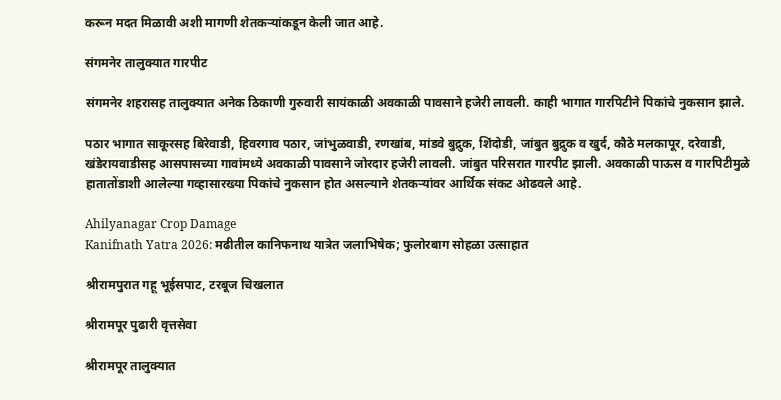करून मदत मिळावी अशी मागणी शेतकऱ्यांकडून केली जात आहे.

संगमनेर तालुक्यात गारपीट

संगमनेर शहरासह तालुक्यात अनेक ठिकाणी गुरुवारी सायंकाळी अवकाळी पावसाने हजेरी लावली. काही भागात गारपिटीने पिकांचे नुकसान झाले.

पठार भागात साकूरसह बिरेवाडी, हिवरगाव पठार, जांभुळवाडी, रणखांब, मांडवे बुद्रुक, शिंदोडी, जांबुत बुद्रुक व खुर्द, कौठे मलकापूर, दरेवाडी, खंडेरायवाडीसह आसपासच्या गावांमध्ये अवकाळी पावसाने जोरदार हजेरी लावली. जांबुत परिसरात गारपीट झाली. अवकाळी पाऊस व गारपिटीमुळे हातातोंडाशी आलेल्या गव्हासारख्या पिकांचे नुकसान होत असल्याने शेतकऱ्यांवर आर्थिक संकट ओढवले आहे.

Ahilyanagar Crop Damage
Kanifnath Yatra 2026: मढीतील कानिफनाथ यात्रेत जलाभिषेक; फुलोरबाग सोहळा उत्साहात

श्रीरामपुरात गहू भूईसपाट, टरबूज चिखलात

श्रीरामपूर पुढारी वृत्तसेवा

श्रीरामपूर तालुक्यात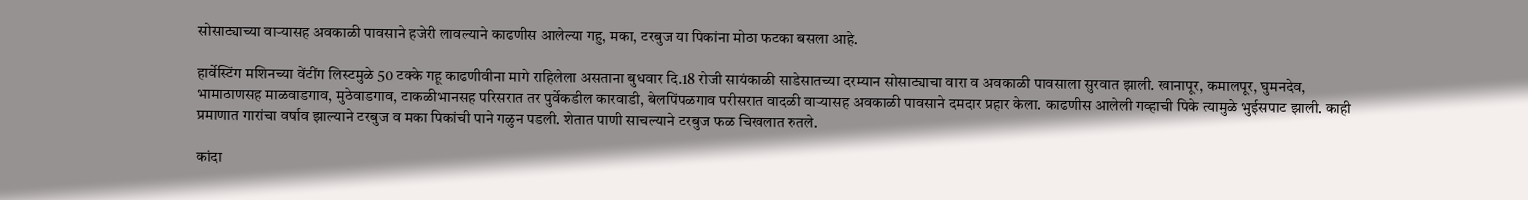सोसाट्याच्या वाऱ्यासह अवकाळी पावसाने हजेरी लावल्याने काढणीस आलेल्या गहु, मका, टरबुज या पिकांना मोठा फटका बसला आहे.

हार्वेस्टिंग मशिनच्या वेंटींग लिस्टमुळे 50 टक्के गहू काढणीवीना मागे राहिलेला असताना बुधवार दि.18 रोजी सायंकाळी साडेसातच्या दरम्यान सोसाट्याचा वारा व अवकाळी पावसाला सुरवात झाली. खानापूर, कमालपूर, घुमनदेव, भामाठाणसह माळवाडगाव, मुठेवाडगाव, टाकळीभानसह परिसरात तर पुर्वेकडील कारवाडी, बेलपिंपळगाव परीसरात वादळी वाऱ्यासह अवकाळी पावसाने दमदार प्रहार केला. काढणीस आलेली गव्हाची पिके त्यामुळे भुईसपाट झाली. काही प्रमाणात गारांचा वर्षाव झाल्याने टरबुज व मका पिकांची पाने गळुन पडली. शेतात पाणी साचल्याने टरबुज फळ चिखलात रुतले.

कांदा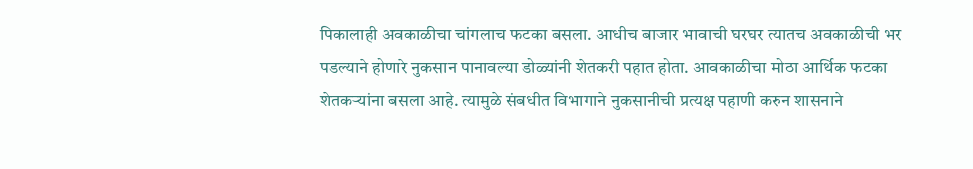पिकालाही अवकाळीचा चांगलाच फटका बसला. आधीच बाजार भावाची घरघर त्यातच अवकाळीची भर पडल्याने होणारे नुकसान पानावल्या डोळ्यांनी शेतकरी पहात होता. आवकाळीचा मोठा आर्थिक फटका शेतकऱ्यांना बसला आहे. त्यामुळे संबधीत विभागाने नुकसानीची प्रत्यक्ष पहाणी करुन शासनाने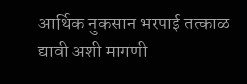आर्थिक नुकसान भरपाई तत्काळ द्यावी अशी मागणी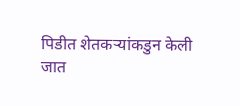पिडीत शेतकऱ्यांकडुन केली जात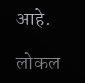आहे.

लोकल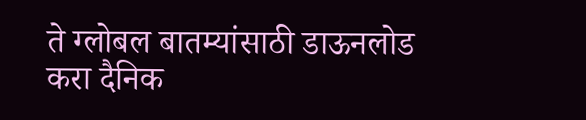ते ग्लोबल बातम्यांसाठी डाऊनलोड करा दैनिक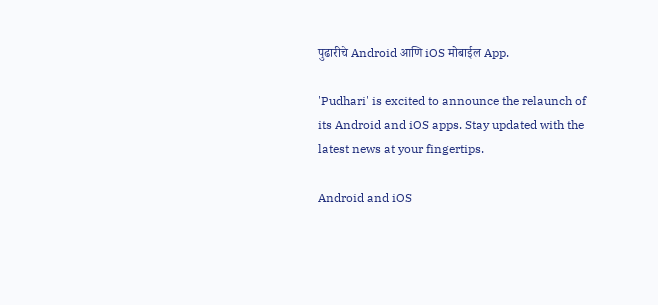पुढारीचे Android आणि iOS मोबाईल App.

'Pudhari' is excited to announce the relaunch of its Android and iOS apps. Stay updated with the latest news at your fingertips.

Android and iOS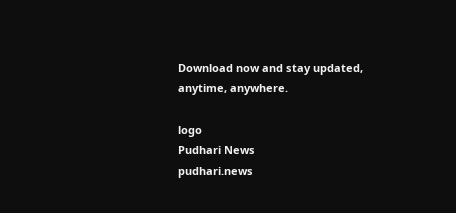Download now and stay updated, anytime, anywhere.

logo
Pudhari News
pudhari.news